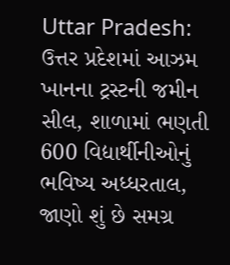Uttar Pradesh: ઉત્તર પ્રદેશમાં આઝમ ખાનના ટ્રસ્ટની જમીન સીલ, શાળામાં ભણતી 600 વિદ્યાર્થીનીઓનું ભવિષ્ય અધ્ધરતાલ, જાણો શું છે સમગ્ર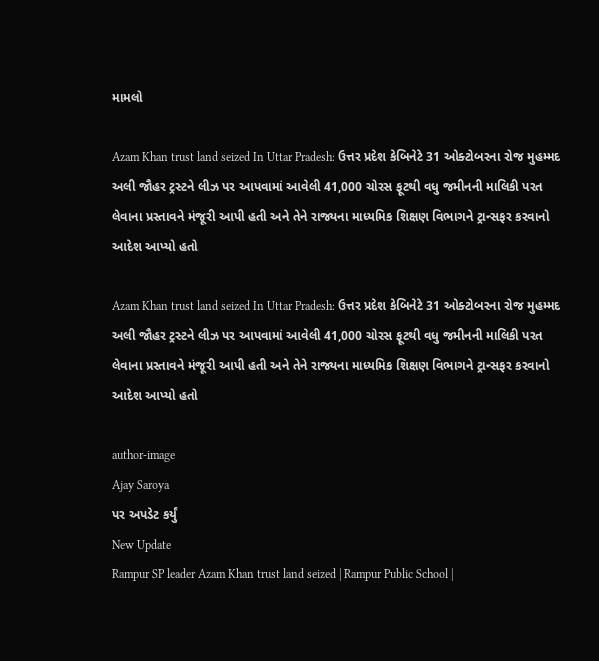મામલો

Azam Khan trust land seized In Uttar Pradesh: ઉત્તર પ્રદેશ કેબિનેટે 31 ઓક્ટોબરના રોજ મુહમ્મદ અલી જૌહર ટ્રસ્ટને લીઝ પર આપવામાં આવેલી 41,000 ચોરસ ફૂટથી વધુ જમીનની માલિકી પરત લેવાના પ્રસ્તાવને મંજૂરી આપી હતી અને તેને રાજ્યના માધ્યમિક શિક્ષણ વિભાગને ટ્રાન્સફર કરવાનો આદેશ આપ્યો હતો

Azam Khan trust land seized In Uttar Pradesh: ઉત્તર પ્રદેશ કેબિનેટે 31 ઓક્ટોબરના રોજ મુહમ્મદ અલી જૌહર ટ્રસ્ટને લીઝ પર આપવામાં આવેલી 41,000 ચોરસ ફૂટથી વધુ જમીનની માલિકી પરત લેવાના પ્રસ્તાવને મંજૂરી આપી હતી અને તેને રાજ્યના માધ્યમિક શિક્ષણ વિભાગને ટ્રાન્સફર કરવાનો આદેશ આપ્યો હતો

author-image
Ajay Saroya
પર અપડેટ કર્યું
New Update
Rampur SP leader Azam Khan trust land seized | Rampur Public School |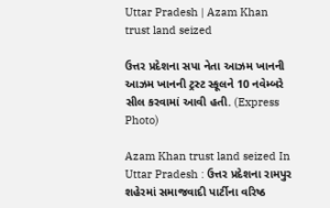Uttar Pradesh | Azam Khan trust land seized

ઉત્તર પ્રદેશના સપા નેતા આઝમ ખાનની આઝમ ખાનની ટ્રસ્ટ સ્કૂલને 10 નવેમ્બરે સીલ કરવામાં આવી હતી. (Express Photo)

Azam Khan trust land seized In Uttar Pradesh : ઉત્તર પ્રદેશના રામપુર શહેરમાં સમાજવાદી પાર્ટીના વરિષ્ઠ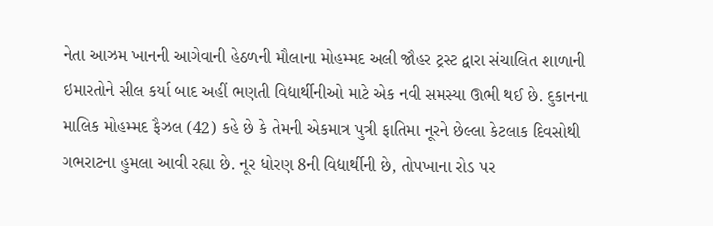નેતા આઝમ ખાનની આગેવાની હેઠળની મૌલાના મોહમ્મદ અલી જૌહર ટ્રસ્ટ દ્વારા સંચાલિત શાળાની ઇમારતોને સીલ કર્યા બાદ અહીં ભણતી વિદ્યાર્થીનીઓ માટે એક નવી સમસ્યા ઊભી થઈ છે. દુકાનના માલિક મોહમ્મદ ફૈઝલ (42) કહે છે કે તેમની એકમાત્ર પુત્રી ફાતિમા નૂરને છેલ્લા કેટલાક દિવસોથી ગભરાટના હુમલા આવી રહ્યા છે. નૂર ધોરણ 8ની વિદ્યાર્થીની છે, તોપખાના રોડ પર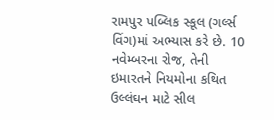રામપુર પબ્લિક સ્કૂલ (ગર્લ્સ વિંગ)માં અભ્યાસ કરે છે. 10 નવેમ્બરના રોજ, તેની ઇમારતને નિયમોના કથિત ઉલ્લંઘન માટે સીલ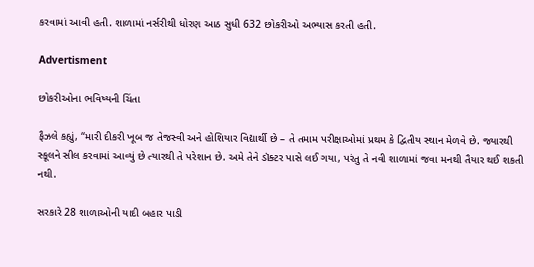કરવામાં આવી હતી. શાળામાં નર્સરીથી ધોરણ આઠ સુધી 632 છોકરીઓ અભ્યાસ કરતી હતી.

Advertisment

છોકરીઓના ભવિષ્યની ચિંતા

ફૈઝલે કહ્યું, “મારી દીકરી ખૂબ જ તેજસ્વી અને હોશિયાર વિદ્યાર્થી છે – તે તમામ પરીક્ષાઓમાં પ્રથમ કે દ્વિતીય સ્થાન મેળવે છે. જ્યારથી સ્કૂલને સીલ કરવામાં આવ્યું છે ત્યારથી તે પરેશાન છે. અમે તેને ડૉક્ટર પાસે લઈ ગયા, પરંતુ તે નવી શાળામાં જવા મનથી તૈયાર થઈ શકતી નથી.

સરકારે 28 શાળાઓની યાદી બહાર પાડી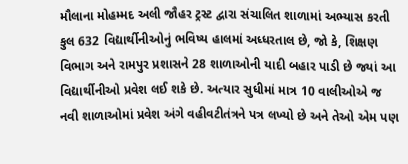મૌલાના મોહમ્મદ અલી જૌહર ટ્રસ્ટ દ્વારા સંચાલિત શાળામાં અભ્યાસ કરતી કુલ 632 વિદ્યાર્થીનીઓનું ભવિષ્ય હાલમાં અધ્ધરતાલ છે, જો કે, શિક્ષણ વિભાગ અને રામપુર પ્રશાસને 28 શાળાઓની યાદી બહાર પાડી છે જ્યાં આ વિદ્યાર્થીનીઓ પ્રવેશ લઈ શકે છે. અત્યાર સુધીમાં માત્ર 10 વાલીઓએ જ નવી શાળાઓમાં પ્રવેશ અંગે વહીવટીતંત્રને પત્ર લખ્યો છે અને તેઓ એમ પણ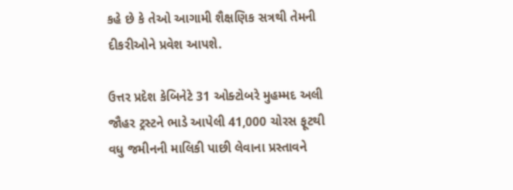કહે છે કે તેઓ આગામી શૈક્ષણિક સત્રથી તેમની દીકરીઓને પ્રવેશ આપશે.

ઉત્તર પ્રદેશ કેબિનેટે 31 ઓક્ટોબરે મુહમ્મદ અલી જૌહર ટ્રસ્ટને ભાડે આપેલી 41,000 ચોરસ ફૂટથી વધુ જમીનની માલિકી પાછી લેવાના પ્રસ્તાવને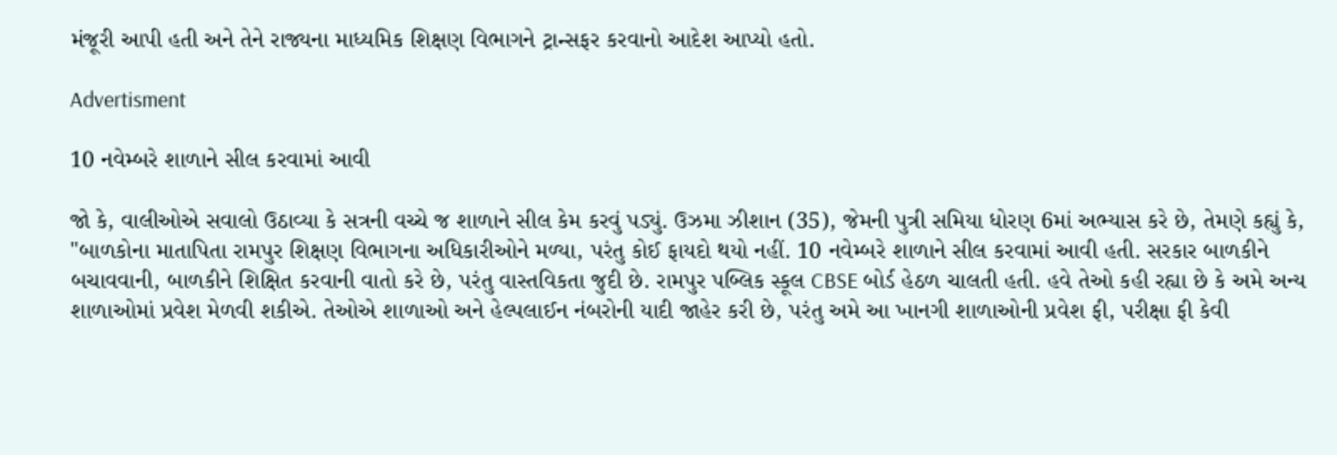મંજૂરી આપી હતી અને તેને રાજ્યના માધ્યમિક શિક્ષણ વિભાગને ટ્રાન્સફર કરવાનો આદેશ આપ્યો હતો.

Advertisment

10 નવેમ્બરે શાળાને સીલ કરવામાં આવી

જો કે, વાલીઓએ સવાલો ઉઠાવ્યા કે સત્રની વચ્ચે જ શાળાને સીલ કેમ કરવું પડ્યું. ઉઝમા ઝીશાન (35), જેમની પુત્રી સમિયા ધોરણ 6માં અભ્યાસ કરે છે, તેમણે કહ્યું કે, "બાળકોના માતાપિતા રામપુર શિક્ષણ વિભાગના અધિકારીઓને મળ્યા, પરંતુ કોઈ ફાયદો થયો નહીં. 10 નવેમ્બરે શાળાને સીલ કરવામાં આવી હતી. સરકાર બાળકીને બચાવવાની, બાળકીને શિક્ષિત કરવાની વાતો કરે છે, પરંતુ વાસ્તવિકતા જુદી છે. રામપુર પબ્લિક સ્કૂલ CBSE બોર્ડ હેઠળ ચાલતી હતી. હવે તેઓ કહી રહ્યા છે કે અમે અન્ય શાળાઓમાં પ્રવેશ મેળવી શકીએ. તેઓએ શાળાઓ અને હેલ્પલાઈન નંબરોની યાદી જાહેર કરી છે, પરંતુ અમે આ ખાનગી શાળાઓની પ્રવેશ ફી, પરીક્ષા ફી કેવી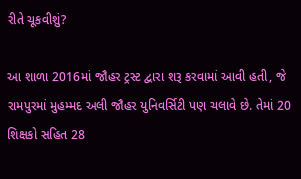રીતે ચૂકવીશું?

આ શાળા 2016માં જૌહર ટ્રસ્ટ દ્વારા શરૂ કરવામાં આવી હતી, જે રામપુરમાં મુહમ્મદ અલી જૌહર યુનિવર્સિટી પણ ચલાવે છે. તેમાં 20 શિક્ષકો સહિત 28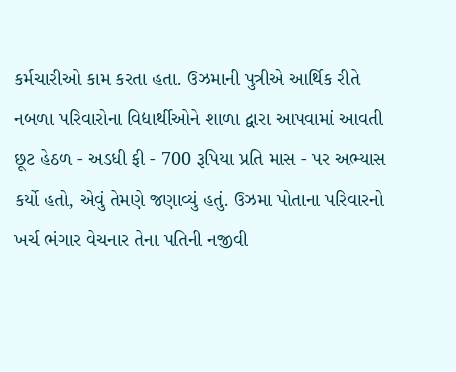કર્મચારીઓ કામ કરતા હતા. ઉઝમાની પુત્રીએ આર્થિક રીતે નબળા પરિવારોના વિદ્યાર્થીઓને શાળા દ્વારા આપવામાં આવતી છૂટ હેઠળ - અડધી ફી - 700 રૂપિયા પ્રતિ માસ - પર અભ્યાસ કર્યો હતો, એવું તેમણે જણાવ્યું હતું. ઉઝમા પોતાના પરિવારનો ખર્ચ ભંગાર વેચનાર તેના પતિની નજીવી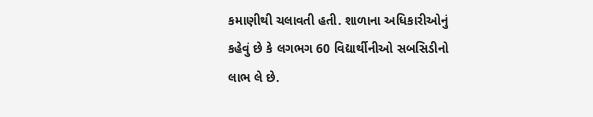કમાણીથી ચલાવતી હતી. શાળાના અધિકારીઓનું કહેવું છે કે લગભગ 60 વિદ્યાર્થીનીઓ સબસિડીનો લાભ લે છે.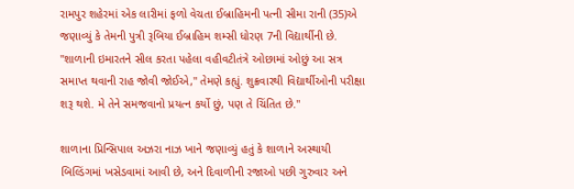રામપુર શહેરમાં એક લારીમાં ફળો વેચતા ઈબ્રાહિમની પત્ની સીમા રાની (35)એ જણાવ્યું કે તેમની પુત્રી રૂબિયા ઈબ્રાહિમ શમ્સી ધોરણ 7ની વિદ્યાર્થીની છે. "શાળાની ઇમારતને સીલ કરતા પહેલા વહીવટીતંત્રે ઓછામાં ઓછું આ સત્ર સમાપ્ત થવાની રાહ જોવી જોઈએ," તેમણે કહ્યું. શુક્રવારથી વિદ્યાર્થીઓની પરીક્ષા શરૂ થશે. મે તેને સમજવાનો પ્રયત્ન કર્યો છું, પણ તે ચિંતિત છે."

શાળાના પ્રિન્સિપાલ અઝરા નાઝ ખાને જણાવ્યું હતું કે શાળાને અસ્થાયી બિલ્ડિંગમાં ખસેડવામાં આવી છે, અને દિવાળીની રજાઓ પછી ગુરુવાર અને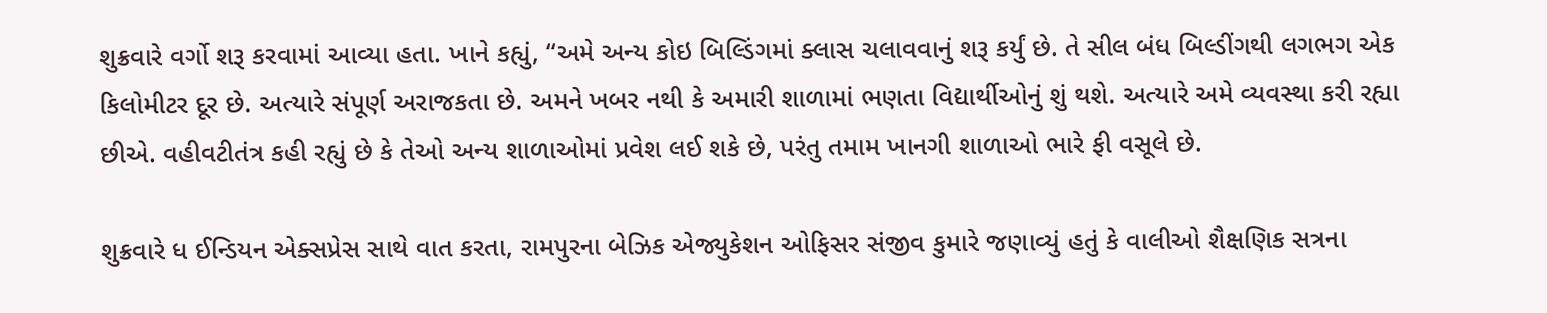શુક્રવારે વર્ગો શરૂ કરવામાં આવ્યા હતા. ખાને કહ્યું, “અમે અન્ય કોઇ બિલ્ડિંગમાં ક્લાસ ચલાવવાનું શરૂ કર્યું છે. તે સીલ બંધ બિલ્ડીંગથી લગભગ એક કિલોમીટર દૂર છે. અત્યારે સંપૂર્ણ અરાજકતા છે. અમને ખબર નથી કે અમારી શાળામાં ભણતા વિદ્યાર્થીઓનું શું થશે. અત્યારે અમે વ્યવસ્થા કરી રહ્યા છીએ. વહીવટીતંત્ર કહી રહ્યું છે કે તેઓ અન્ય શાળાઓમાં પ્રવેશ લઈ શકે છે, પરંતુ તમામ ખાનગી શાળાઓ ભારે ફી વસૂલે છે.

શુક્રવારે ધ ઈન્ડિયન એક્સપ્રેસ સાથે વાત કરતા, રામપુરના બેઝિક એજ્યુકેશન ઓફિસર સંજીવ કુમારે જણાવ્યું હતું કે વાલીઓ શૈક્ષણિક સત્રના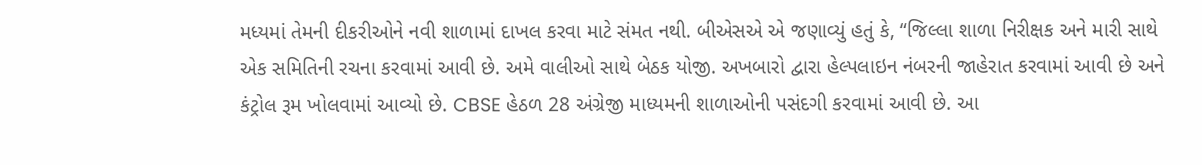મધ્યમાં તેમની દીકરીઓને નવી શાળામાં દાખલ કરવા માટે સંમત નથી. બીએસએ એ જણાવ્યું હતું કે, “જિલ્લા શાળા નિરીક્ષક અને મારી સાથે એક સમિતિની રચના કરવામાં આવી છે. અમે વાલીઓ સાથે બેઠક યોજી. અખબારો દ્વારા હેલ્પલાઇન નંબરની જાહેરાત કરવામાં આવી છે અને કંટ્રોલ રૂમ ખોલવામાં આવ્યો છે. CBSE હેઠળ 28 અંગ્રેજી માધ્યમની શાળાઓની પસંદગી કરવામાં આવી છે. આ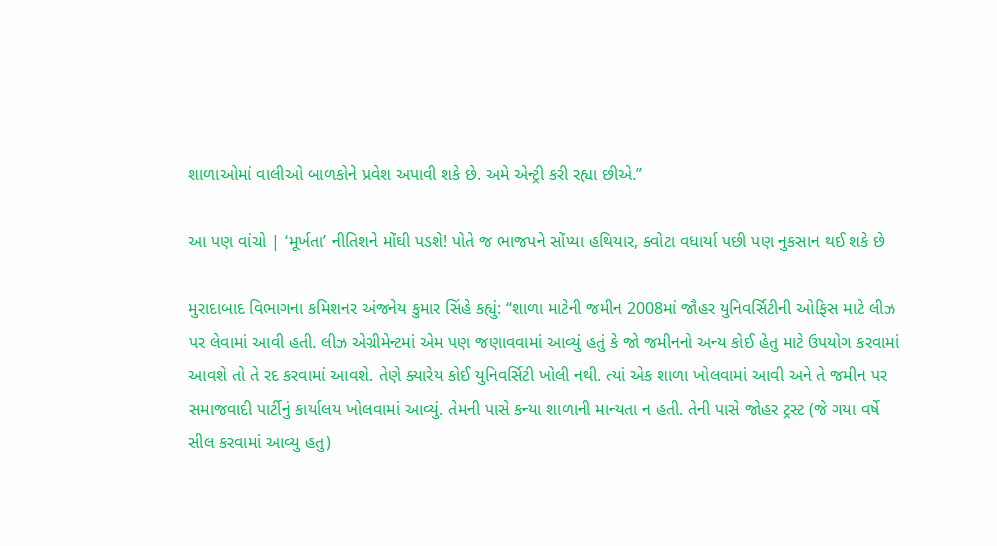શાળાઓમાં વાલીઓ બાળકોને પ્રવેશ અપાવી શકે છે. અમે એન્ટ્રી કરી રહ્યા છીએ.”

આ પણ વાંચો | ‘મૂર્ખતા’ નીતિશને મોંઘી પડશે! પોતે જ ભાજપને સોંપ્યા હથિયાર, ક્વોટા વધાર્યા પછી પણ નુકસાન થઈ શકે છે

મુરાદાબાદ વિભાગના કમિશનર અંજનેય કુમાર સિંહે કહ્યું: “શાળા માટેની જમીન 2008માં જૌહર યુનિવર્સિટીની ઓફિસ માટે લીઝ પર લેવામાં આવી હતી. લીઝ એગ્રીમેન્ટમાં એમ પણ જણાવવામાં આવ્યું હતું કે જો જમીનનો અન્ય કોઈ હેતુ માટે ઉપયોગ કરવામાં આવશે તો તે રદ કરવામાં આવશે. તેણે ક્યારેય કોઈ યુનિવર્સિટી ખોલી નથી. ત્યાં એક શાળા ખોલવામાં આવી અને તે જમીન પર સમાજવાદી પાર્ટીનું કાર્યાલય ખોલવામાં આવ્યું. તેમની પાસે કન્યા શાળાની માન્યતા ન હતી. તેની પાસે જોહર ટ્રસ્ટ (જે ગયા વર્ષે સીલ કરવામાં આવ્યુ હતુ)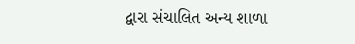દ્વારા સંચાલિત અન્ય શાળા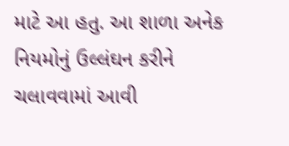માટે આ હતુ. આ શાળા અનેક નિયમોનું ઉલ્લંઘન કરીને ચલાવવામાં આવી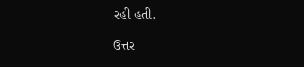રહી હતી.

ઉત્તર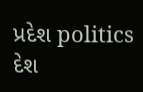પ્રદેશ politics દેશ